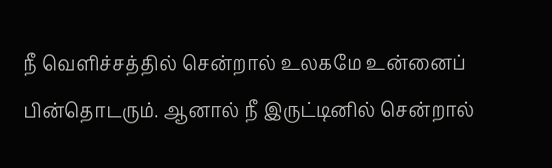நீ வெளிச்சத்தில் சென்றால் உலகமே உன்னைப் பின்தொடரும். ஆனால் நீ இருட்டினில் சென்றால்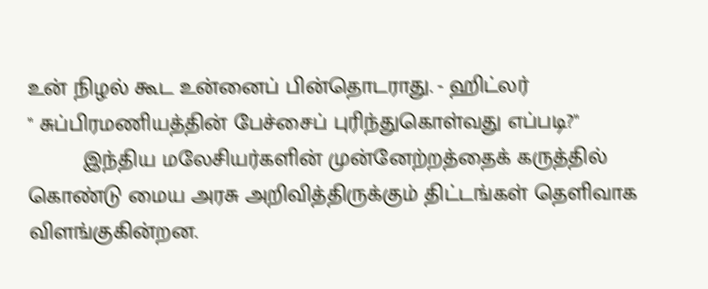உன் நிழல் கூட உன்னைப் பின்தொடராது. - ஹிட்லர்
" சுப்பிரமணியத்தின் பேச்சைப் புரிந்துகொள்வது எப்படி?"
         இந்திய மலேசியர்களின் முன்னேற்றத்தைக் கருத்தில் கொண்டு மைய அரசு அறிவித்திருக்கும் திட்டங்கள் தெளிவாக விளங்குகின்றன.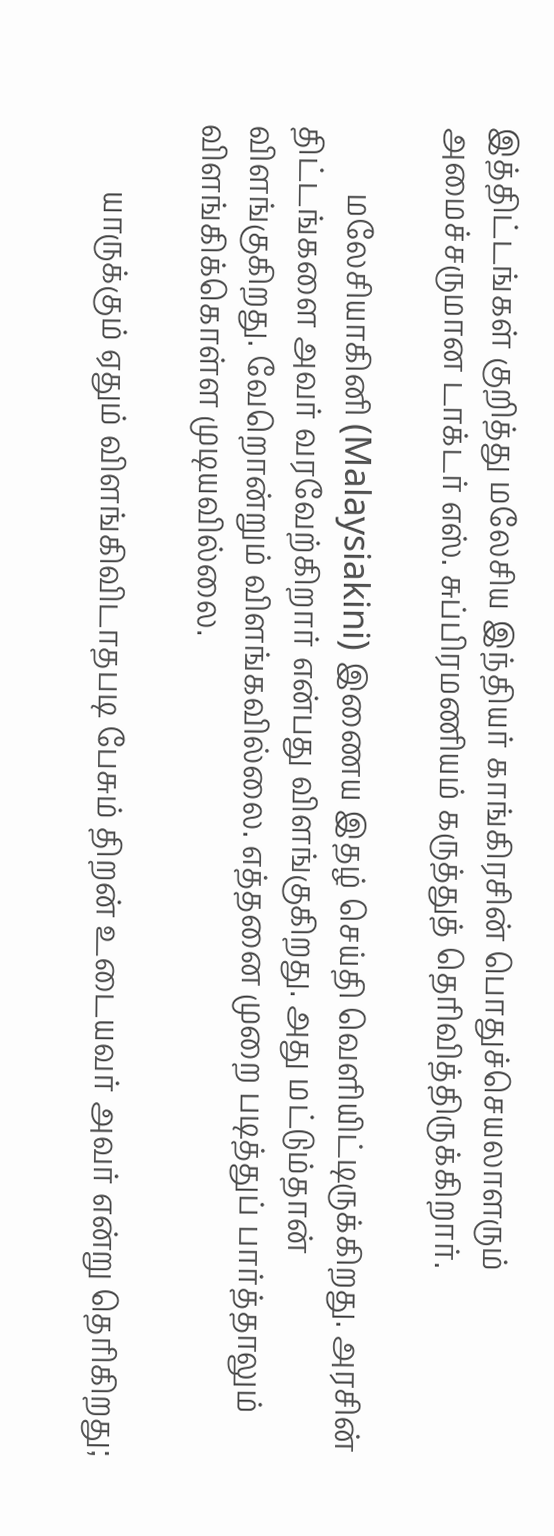இத்திட்டங்கள் குறித்து மலேசிய இந்தியர் காங்கிரசின் பொதுச்செயலாளரும் அமைச்சருமான டாக்டர் எஸ். சுப்பிரமணியம் கருத்துத் தெரிவித்திருக்கிறார்.

         மலேசியாகினி (Malaysiakini) இணைய இதழ் செய்தி வெளியிட்டிருக்கிறது. அரசின் திட்டங்களை அவர் வரவேற்கிறார் என்பது விளங்குகிறது. அது மட்டும்தான் விளங்குகிறது. வேறொன்றும் விளங்கவில்லை. எத்தனை முறை படித்துப் பார்த்தாலும் விளங்கிக்கொள்ள முடியவில்லை.

         யாருக்கும் ஏதும் விளங்கிவிடாதபடி பேசும் திறன் உடையவர் அவர் என்று தெரிகிறது;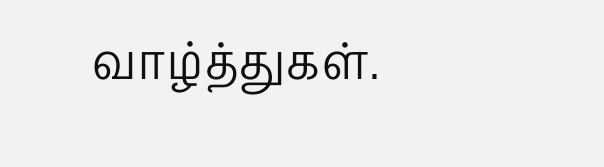வாழ்த்துகள்.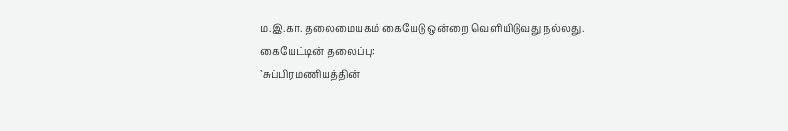ம.இ.கா. தலைமையகம் கையேடு ஒன்றை வெளியிடுவது நல்லது.
கையேட்டின் தலைப்பு:
`சுப்பிரமணியத்தின்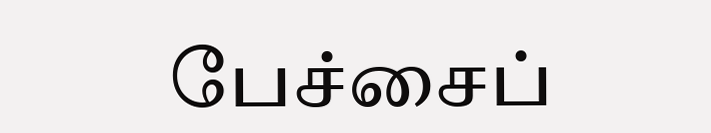பேச்சைப்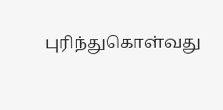புரிந்துகொள்வது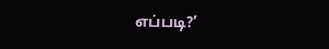எப்படி?’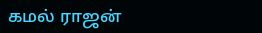கமல் ராஜன்